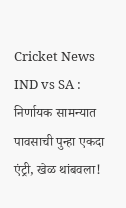Cricket News
IND vs SA : निर्णायक सामन्यात पावसाची पुन्हा एकदा एंट्री, खेळ थांबवला!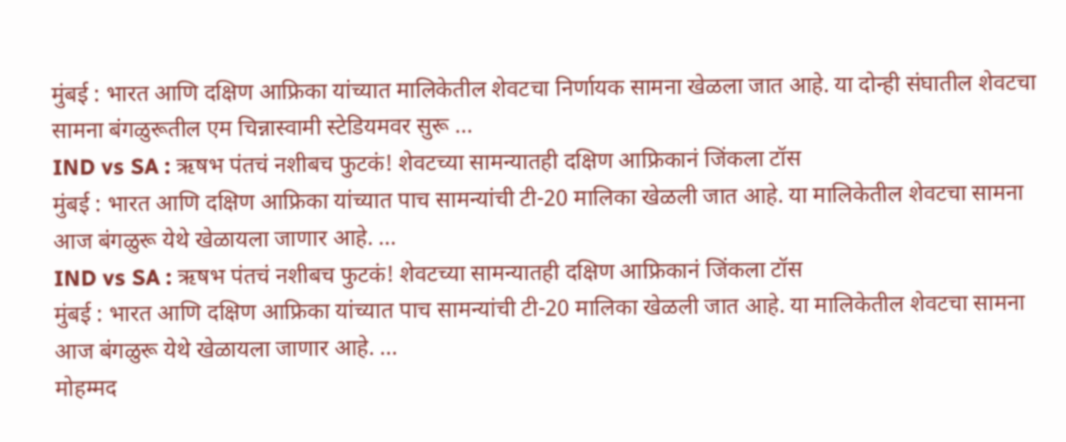मुंबई : भारत आणि दक्षिण आफ्रिका यांच्यात मालिकेतील शेवटचा निर्णायक सामना खेळला जात आहे. या दोन्ही संघातील शेवटचा सामना बंगळुरूतील एम चिन्नास्वामी स्टेडियमवर सुरू ...
IND vs SA : ऋषभ पंतचं नशीबच फुटकं! शेवटच्या सामन्यातही दक्षिण आफ्रिकानं जिंकला टॉस
मुंबई : भारत आणि दक्षिण आफ्रिका यांच्यात पाच सामन्यांची टी-20 मालिका खेळली जात आहे. या मालिकेतील शेवटचा सामना आज बंगळुरू येथे खेळायला जाणार आहे. ...
IND vs SA : ऋषभ पंतचं नशीबच फुटकं! शेवटच्या सामन्यातही दक्षिण आफ्रिकानं जिंकला टॉस
मुंबई : भारत आणि दक्षिण आफ्रिका यांच्यात पाच सामन्यांची टी-20 मालिका खेळली जात आहे. या मालिकेतील शेवटचा सामना आज बंगळुरू येथे खेळायला जाणार आहे. ...
मोहम्मद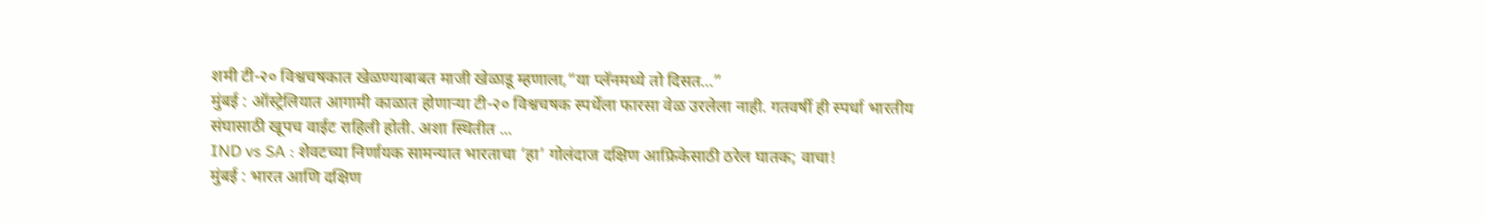शमी टी-२० विश्वचषकात खेळण्याबाबत माजी खेळाडू म्हणाला,“या प्लॅनमध्ये तो दिसत…”
मुंबई : ऑस्ट्रेलियात आगामी काळात होणाऱ्या टी-२० विश्वचषक स्पर्धेला फारसा वेळ उरलेला नाही. गतवर्षी ही स्पर्धा भारतीय संघासाठी खूपच वाईट राहिली होती. अशा स्थितीत ...
IND vs SA : शेवटच्या निर्णायक सामन्यात भारताचा ‘हा’ गोलंदाज दक्षिण आफ्रिकेसाठी ठरेल घातक; वाचा!
मुंबई : भारत आणि दक्षिण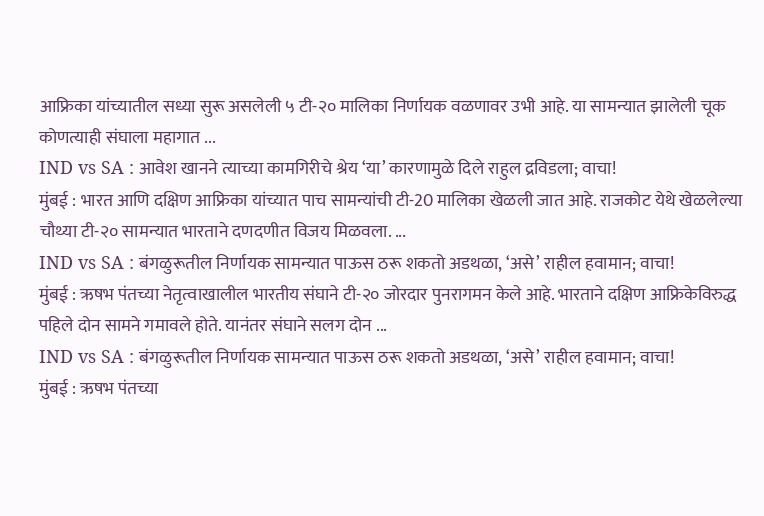आफ्रिका यांच्यातील सध्या सुरू असलेली ५ टी-२० मालिका निर्णायक वळणावर उभी आहे. या सामन्यात झालेली चूक कोणत्याही संघाला महागात ...
IND vs SA : आवेश खानने त्याच्या कामगिरीचे श्रेय ‘या’ कारणामुळे दिले राहुल द्रविडला; वाचा!
मुंबई : भारत आणि दक्षिण आफ्रिका यांच्यात पाच सामन्यांची टी-20 मालिका खेळली जात आहे. राजकोट येथे खेळलेल्या चौथ्या टी-२० सामन्यात भारताने दणदणीत विजय मिळवला. ...
IND vs SA : बंगळुरूतील निर्णायक सामन्यात पाऊस ठरू शकतो अडथळा, ‘असे’ राहील हवामान; वाचा!
मुंबई : ऋषभ पंतच्या नेतृत्वाखालील भारतीय संघाने टी-२० जोरदार पुनरागमन केले आहे. भारताने दक्षिण आफ्रिकेविरुद्ध पहिले दोन सामने गमावले होते. यानंतर संघाने सलग दोन ...
IND vs SA : बंगळुरूतील निर्णायक सामन्यात पाऊस ठरू शकतो अडथळा, ‘असे’ राहील हवामान; वाचा!
मुंबई : ऋषभ पंतच्या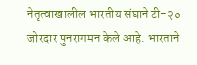नेतृत्वाखालील भारतीय संघाने टी-२० जोरदार पुनरागमन केले आहे. भारताने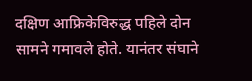दक्षिण आफ्रिकेविरुद्ध पहिले दोन सामने गमावले होते. यानंतर संघाने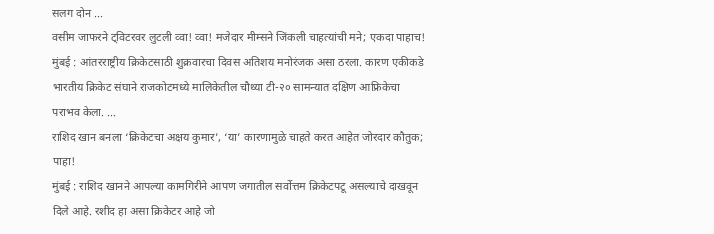सलग दोन ...
वसीम जाफरने ट्विटरवर लुटली व्वा! व्वा! मजेदार मीम्सने जिंकली चाहत्यांची मने; एकदा पाहाच!
मुंबई : आंतरराष्ट्रीय क्रिकेटसाठी शुक्रवारचा दिवस अतिशय मनोरंजक असा ठरला. कारण एकीकडे भारतीय क्रिकेट संघाने राजकोटमध्ये मालिकेतील चौथ्या टी-२० सामन्यात दक्षिण आफ्रिकेचा पराभव केला. ...
राशिद खान बनला ‘क्रिकेटचा अक्षय कुमार’, ‘या’ कारणामुळे चाहते करत आहेत जोरदार कौतुक; पाहा!
मुंबई : राशिद खानने आपल्या कामगिरीने आपण जगातील सर्वोत्तम क्रिकेटपटू असल्याचे दाखवून दिले आहे. रशीद हा असा क्रिकेटर आहे जो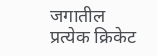जगातील प्रत्येक क्रिकेट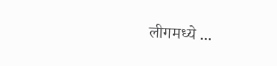लीगमध्ये ...